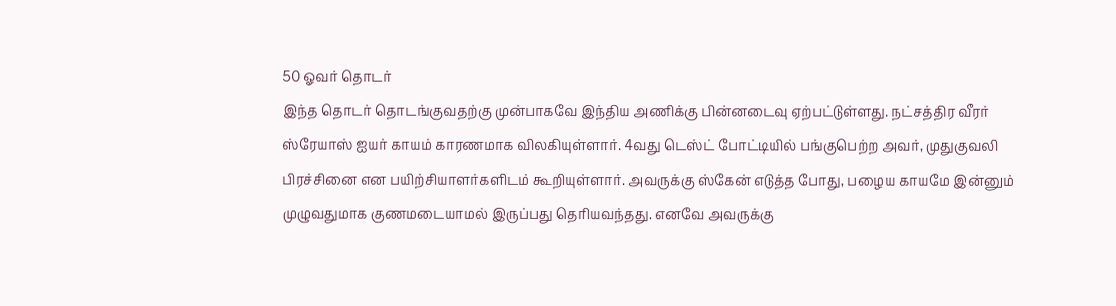50 ஓவர் தொடர்
இந்த தொடர் தொடங்குவதற்கு முன்பாகவே இந்திய அணிக்கு பின்னடைவு ஏற்பட்டுள்ளது. நட்சத்திர வீரர் ஸ்ரேயாஸ் ஐயர் காயம் காரணமாக விலகியுள்ளார். 4வது டெஸ்ட் போட்டியில் பங்குபெற்ற அவர், முதுகுவலி பிரச்சினை என பயிற்சியாளர்களிடம் கூறியுள்ளார். அவருக்கு ஸ்கேன் எடுத்த போது, பழைய காயமே இன்னும் முழுவதுமாக குணமடையாமல் இருப்பது தெரியவந்தது. எனவே அவருக்கு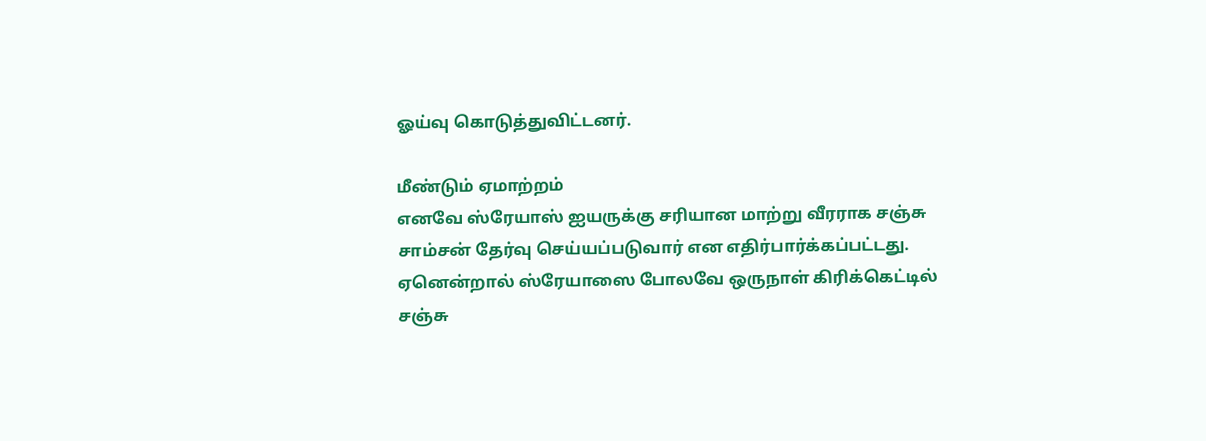ஓய்வு கொடுத்துவிட்டனர்.

மீண்டும் ஏமாற்றம்
எனவே ஸ்ரேயாஸ் ஐயருக்கு சரியான மாற்று வீரராக சஞ்சு சாம்சன் தேர்வு செய்யப்படுவார் என எதிர்பார்க்கப்பட்டது. ஏனென்றால் ஸ்ரேயாஸை போலவே ஒருநாள் கிரிக்கெட்டில் சஞ்சு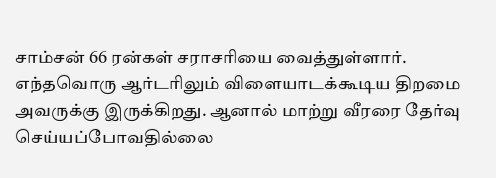சாம்சன் 66 ரன்கள் சராசரியை வைத்துள்ளார். எந்தவொரு ஆர்டரிலும் விளையாடக்கூடிய திறமை அவருக்கு இருக்கிறது. ஆனால் மாற்று வீரரை தேர்வு செய்யப்போவதில்லை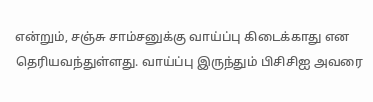என்றும், சஞ்சு சாம்சனுக்கு வாய்ப்பு கிடைக்காது என தெரியவந்துள்ளது. வாய்ப்பு இருந்தும் பிசிசிஐ அவரை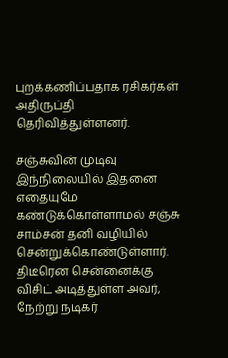புறக்கணிப்பதாக ரசிகர்கள் அதிருப்தி தெரிவித்துள்ளனர்.

சஞ்சுவின் முடிவு
இந்நிலையில் இதனை எதையுமே கண்டுக்கொள்ளாமல் சஞ்சு சாம்சன் தனி வழியில் சென்றுக்கொண்டுள்ளார். திடீரென சென்னைக்கு விசிட் அடித்துள்ள அவர், நேற்று நடிகர்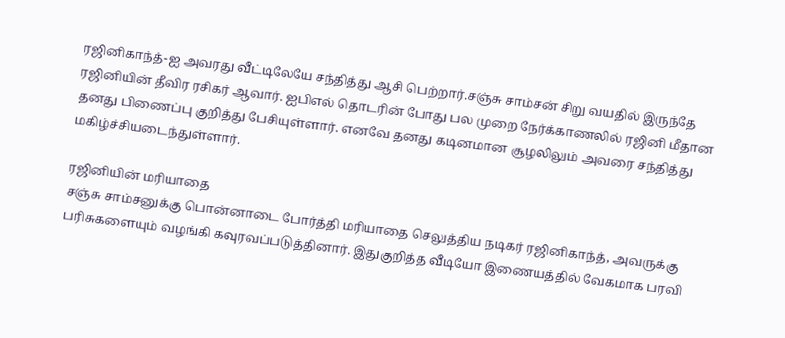ரஜினிகாந்த்-ஐ அவரது வீட்டிலேயே சந்தித்து ஆசி பெற்றார்.சஞ்சு சாம்சன் சிறு வயதில் இருந்தே ரஜினியின் தீவிர ரசிகர் ஆவார். ஐபிஎல் தொடரின் போது பல முறை நேர்க்காணலில் ரஜினி மீதான தனது பிணைப்பு குறித்து பேசியுள்ளார். எனவே தனது கடினமான சூழலிலும் அவரை சந்தித்து மகிழ்ச்சியடைந்துள்ளார்.

ரஜினியின் மரியாதை
சஞ்சு சாம்சனுக்கு பொன்னாடை போர்த்தி மரியாதை செலுத்திய நடிகர் ரஜினிகாந்த், அவருக்கு பரிசுகளையும் வழங்கி கவுரவப்படுத்தினார். இதுகுறித்த வீடியோ இணையத்தில் வேகமாக பரவி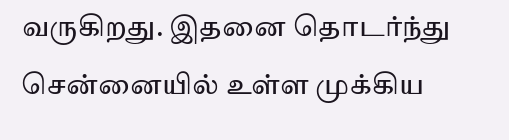வருகிறது. இதனை தொடர்ந்து சென்னையில் உள்ள முக்கிய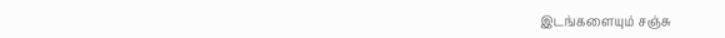இடங்களையும் சஞ்சு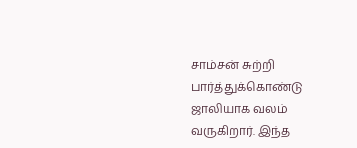சாம்சன் சுற்றி பார்த்துக்கொண்டு ஜாலியாக வலம் வருகிறார். இந்த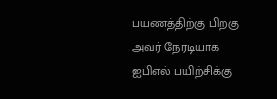பயணத்திற்கு பிறகு அவர் நேரடியாக ஐபிஎல் பயிற்சிக்கு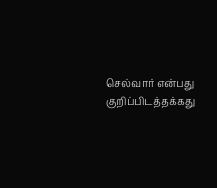செல்வார் என்பது குறிப்பிடத்தக்கது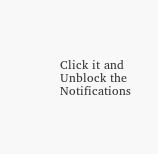Click it and Unblock the Notifications